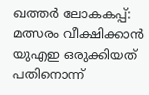ഖത്തര്‍ ലോകകപ്പ്: മത്സരം വീക്ഷിക്കാന്‍ യുഎഇ ഒരുക്കിയത് പതിനൊന്ന്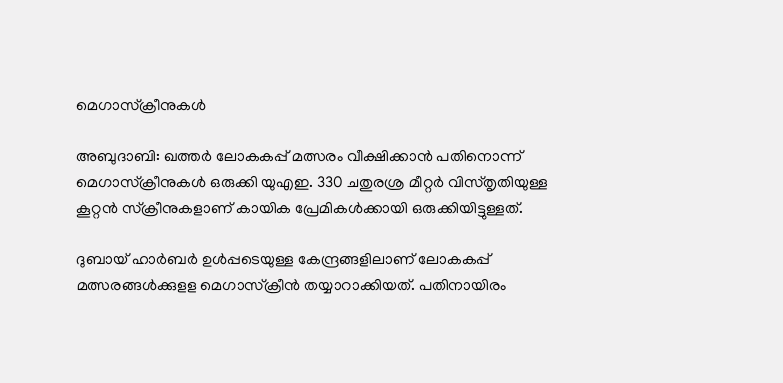മെഗാസ്‌ക്രീനുകള്‍

അബുദാബി: ഖത്തര്‍ ലോകകപ്പ് മത്സരം വീക്ഷിക്കാന്‍ പതിനൊന്ന് മെഗാസ്‌ക്രീനുകള്‍ ഒരുക്കി യുഎഇ. 330 ചതുരശ്ര മീറ്റര്‍ വിസ്തൃതിയുള്ള കൂറ്റന്‍ സ്‌ക്രീനുകളാണ് കായിക പ്രേമികള്‍ക്കായി ഒരുക്കിയിട്ടുള്ളത്.

ദുബായ് ഹാര്‍ബര്‍ ഉള്‍പ്പടെയുള്ള കേന്ദ്രങ്ങളിലാണ് ലോകകപ്പ് മത്സരങ്ങള്‍ക്കുളള മെഗാസ്‌ക്രീന്‍ തയ്യാറാക്കിയത്. പതിനായിരം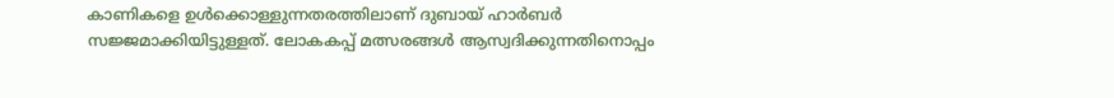കാണികളെ ഉള്‍ക്കൊള്ളുന്നതരത്തിലാണ് ദുബായ് ഹാര്‍ബര്‍ സജ്ജമാക്കിയിട്ടുള്ളത്. ലോകകപ്പ് മത്സരങ്ങള്‍ ആസ്വദിക്കുന്നതിനൊപ്പം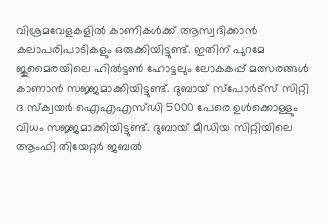വിശ്രമവേളകളില്‍ കാണികള്‍ക്ക് ആസ്വദിക്കാന്‍ കലാപരിപാടികളും ഒരുക്കിയിട്ടുണ്ട്. ഇതിന് പുറമേ ജുമൈരയിലെ ഹില്‍ട്ടണ്‍ ഹോട്ടലും ലോകകപ്പ് മത്സരങ്ങള്‍ കാണാന്‍ സജ്ജമാക്കിയിട്ടുണ്ട്. ദുബായ് സ്‌പോര്‍ട്‌സ് സിറ്റി ദ സ്‌ക്വയര്‍ ഐഎഎസ്ഡി 5000 പേരെ ഉള്‍ക്കൊള്ളും വിധം സജ്ജമാക്കിയിട്ടുണ്ട്. ദുബായ് മീഡിയ സിറ്റിയിലെ ആംഫി തിയേറ്റര്‍ ജബല്‍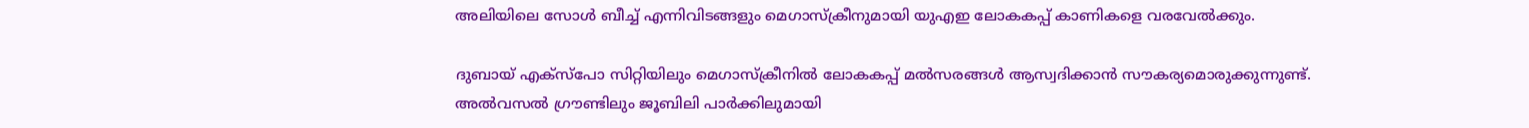അലിയിലെ സോള്‍ ബീച്ച് എന്നിവിടങ്ങളും മെഗാസ്‌ക്രീനുമായി യുഎഇ ലോകകപ്പ് കാണികളെ വരവേല്‍ക്കും.

ദുബായ് എക്‌സ്‌പോ സിറ്റിയിലും മെഗാസ്‌ക്രീനില്‍ ലോകകപ്പ് മല്‍സരങ്ങള്‍ ആസ്വദിക്കാന്‍ സൗകര്യമൊരുക്കുന്നുണ്ട്. അല്‍വസല്‍ ഗ്രൗണ്ടിലും ജൂബിലി പാര്‍ക്കിലുമായി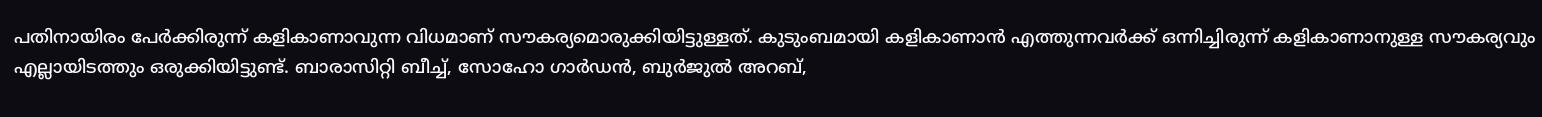പതിനായിരം പേര്‍ക്കിരുന്ന് കളികാണാവുന്ന വിധമാണ് സൗകര്യമൊരുക്കിയിട്ടുള്ളത്. കുടുംബമായി കളികാണാന്‍ എത്തുന്നവര്‍ക്ക് ഒന്നിച്ചിരുന്ന് കളികാണാനുള്ള സൗകര്യവും എല്ലായിടത്തും ഒരുക്കിയിട്ടുണ്ട്. ബാരാസിറ്റി ബീച്ച്, സോഹോ ഗാര്‍ഡന്‍, ബുര്‍ജുല്‍ അറബ്,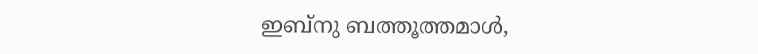ഇബ്‌നു ബത്തൂത്തമാള്‍,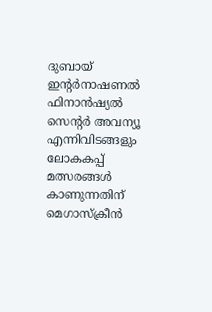ദുബായ് ഇന്റര്‍നാഷണല്‍ ഫിനാന്‍ഷ്യല്‍ സെന്റര്‍ അവന്യൂ എന്നിവിടങ്ങളും ലോകകപ്പ് മത്സരങ്ങള്‍ കാണുന്നതിന് മെഗാസ്‌ക്രീന്‍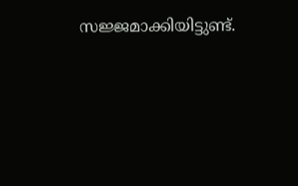സജ്ജമാക്കിയിട്ടുണ്ട്.